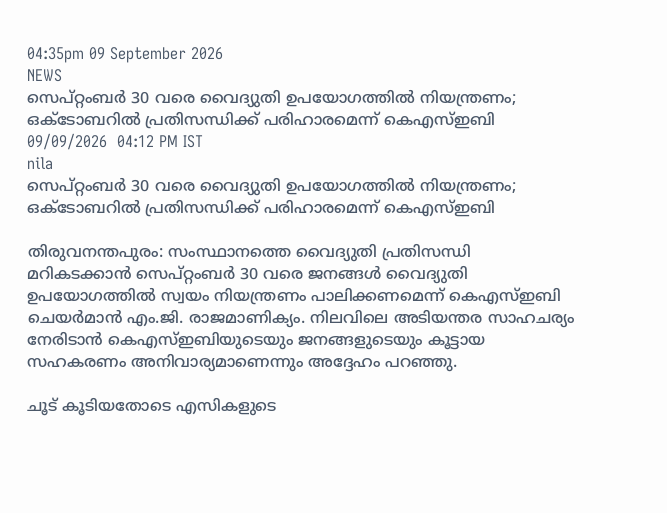04:35pm 09 September 2026
NEWS
സെപ്റ്റംബർ 30 വരെ വൈദ്യുതി ഉപയോഗത്തിൽ നിയന്ത്രണം; ഒക്ടോബറിൽ പ്രതിസന്ധിക്ക് പരിഹാരമെന്ന് കെഎസ്ഇബി
09/09/2026  04:12 PM IST
nila
സെപ്റ്റംബർ 30 വരെ വൈദ്യുതി ഉപയോഗത്തിൽ നിയന്ത്രണം; ഒക്ടോബറിൽ പ്രതിസന്ധിക്ക് പരിഹാരമെന്ന് കെഎസ്ഇബി

തിരുവനന്തപുരം: സംസ്ഥാനത്തെ വൈദ്യുതി പ്രതിസന്ധി മറികടക്കാൻ സെപ്റ്റംബർ 30 വരെ ജനങ്ങൾ വൈദ്യുതി ഉപയോഗത്തിൽ സ്വയം നിയന്ത്രണം പാലിക്കണമെന്ന് കെഎസ്ഇബി ചെയർമാൻ എം.ജി. രാജമാണിക്യം. നിലവിലെ അടിയന്തര സാഹചര്യം നേരിടാൻ കെഎസ്ഇബിയുടെയും ജനങ്ങളുടെയും കൂട്ടായ സഹകരണം അനിവാര്യമാണെന്നും അദ്ദേഹം പറഞ്ഞു.

ചൂട് കൂടിയതോടെ എസികളുടെ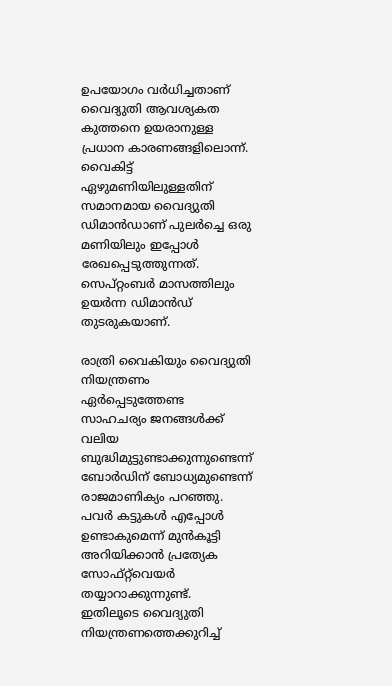ഉപയോഗം വർധിച്ചതാണ് വൈദ്യുതി ആവശ്യകത കുത്തനെ ഉയരാനുള്ള പ്രധാന കാരണങ്ങളിലൊന്ന്. വൈകിട്ട് ഏഴുമണിയിലുള്ളതിന് സമാനമായ വൈദ്യുതി ഡിമാൻഡാണ് പുലർച്ചെ ഒരു മണിയിലും ഇപ്പോൾ രേഖപ്പെടുത്തുന്നത്. സെപ്റ്റംബർ മാസത്തിലും ഉയർന്ന ഡിമാൻഡ് തുടരുകയാണ്.

രാത്രി വൈകിയും വൈദ്യുതി നിയന്ത്രണം ഏർപ്പെടുത്തേണ്ട സാഹചര്യം ജനങ്ങൾക്ക് വലിയ ബുദ്ധിമുട്ടുണ്ടാക്കുന്നുണ്ടെന്ന് ബോർഡിന് ബോധ്യമുണ്ടെന്ന് രാജമാണിക്യം പറഞ്ഞു. പവർ കട്ടുകൾ എപ്പോൾ ഉണ്ടാകുമെന്ന് മുൻകൂട്ടി അറിയിക്കാൻ പ്രത്യേക സോഫ്റ്റ്‌വെയർ തയ്യാറാക്കുന്നുണ്ട്. ഇതിലൂടെ വൈദ്യുതി നിയന്ത്രണത്തെക്കുറിച്ച്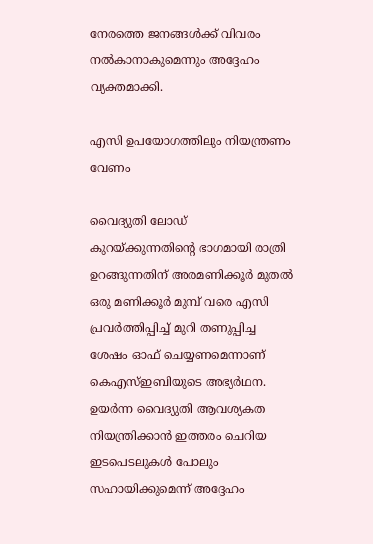നേരത്തെ ജനങ്ങൾക്ക് വിവരം നൽകാനാകുമെന്നും അദ്ദേഹം വ്യക്തമാക്കി.

എസി ഉപയോഗത്തിലും നിയന്ത്രണം വേണം

വൈദ്യുതി ലോഡ് കുറയ്ക്കുന്നതിന്റെ ഭാഗമായി രാത്രി ഉറങ്ങുന്നതിന് അരമണിക്കൂർ മുതൽ ഒരു മണിക്കൂർ മുമ്പ് വരെ എസി പ്രവർത്തിപ്പിച്ച് മുറി തണുപ്പിച്ച ശേഷം ഓഫ് ചെയ്യണമെന്നാണ് കെഎസ്ഇബിയുടെ അഭ്യർഥന. ഉയർന്ന വൈദ്യുതി ആവശ്യകത നിയന്ത്രിക്കാൻ ഇത്തരം ചെറിയ ഇടപെടലുകൾ പോലും സഹായിക്കുമെന്ന് അദ്ദേഹം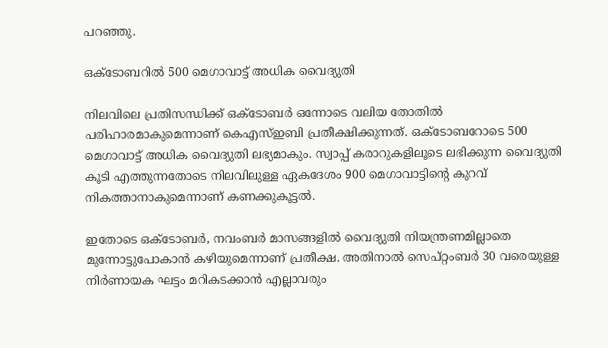പറഞ്ഞു.

ഒക്ടോബറിൽ 500 മെഗാവാട്ട് അധിക വൈദ്യുതി

നിലവിലെ പ്രതിസന്ധിക്ക് ഒക്ടോബർ ഒന്നോടെ വലിയ തോതിൽ പരിഹാരമാകുമെന്നാണ് കെഎസ്ഇബി പ്രതീക്ഷിക്കുന്നത്. ഒക്ടോബറോടെ 500 മെഗാവാട്ട് അധിക വൈദ്യുതി ലഭ്യമാകും. സ്വാപ്പ് കരാറുകളിലൂടെ ലഭിക്കുന്ന വൈദ്യുതി കൂടി എത്തുന്നതോടെ നിലവിലുള്ള ഏകദേശം 900 മെഗാവാട്ടിന്റെ കുറവ് നികത്താനാകുമെന്നാണ് കണക്കുകൂട്ടൽ.

ഇതോടെ ഒക്ടോബർ, നവംബർ മാസങ്ങളിൽ വൈദ്യുതി നിയന്ത്രണമില്ലാതെ മുന്നോട്ടുപോകാൻ കഴിയുമെന്നാണ് പ്രതീക്ഷ. അതിനാൽ സെപ്റ്റംബർ 30 വരെയുള്ള നിർണായക ഘട്ടം മറികടക്കാൻ എല്ലാവരും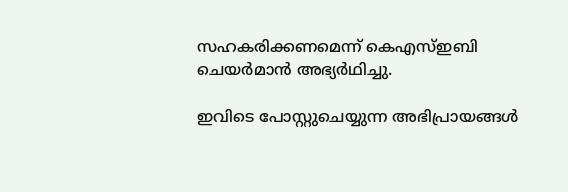സഹകരിക്കണമെന്ന് കെഎസ്ഇബി ചെയർമാൻ അഭ്യർഥിച്ചു.

ഇവിടെ പോസ്റ്റുചെയ്യുന്ന അഭിപ്രായങ്ങള്‍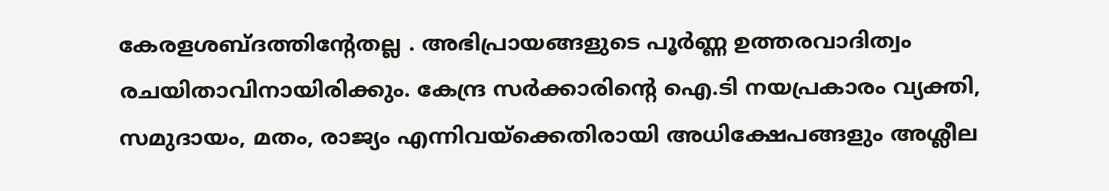കേരളശബ്‌ദത്തിന്റേതല്ല . അഭിപ്രായങ്ങളുടെ പൂര്‍ണ്ണ ഉത്തരവാദിത്വം രചയിതാവിനായിരിക്കും. കേന്ദ്ര സർക്കാരിന്റെ ഐ.ടി നയപ്രകാരം വ്യക്തി, സമുദായം, മതം, രാജ്യം എന്നിവയ്ക്കെതിരായി അധിക്ഷേപങ്ങളും അശ്ലീല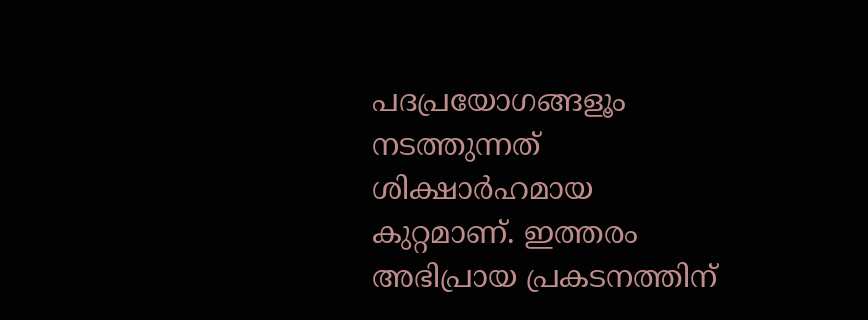പദപ്രയോഗങ്ങളൂം നടത്തുന്നത് ശിക്ഷാര്‍ഹമായ കുറ്റമാണ്. ഇത്തരം അഭിപ്രായ പ്രകടനത്തിന്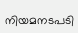നിയമനടപടി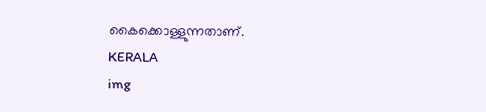കൈക്കൊള്ളുന്നതാണ്.
KERALA
img